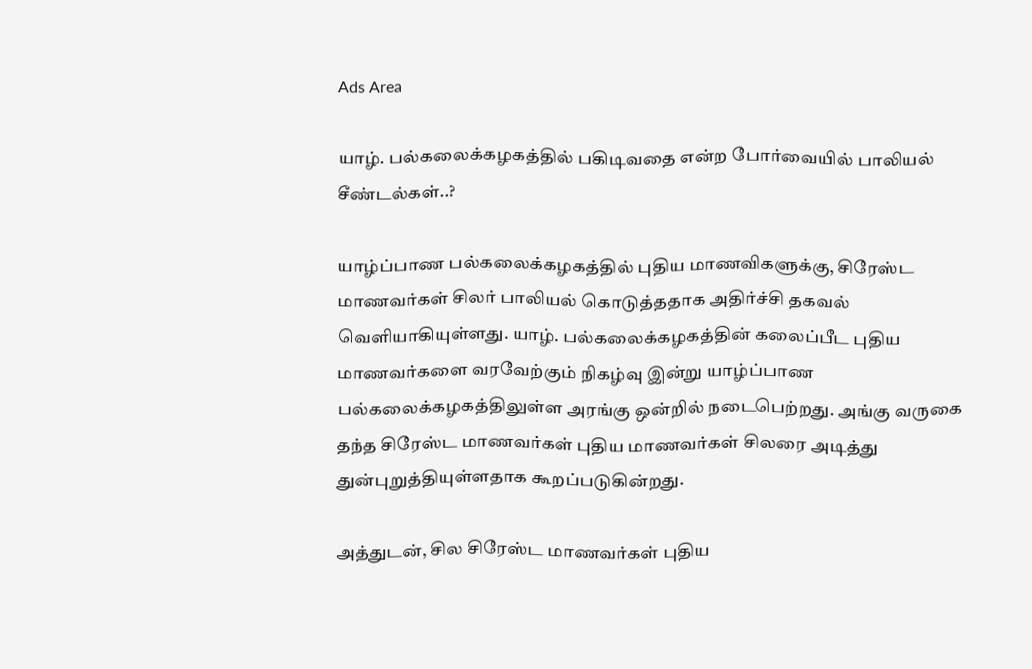Ads Area

யாழ். பல்கலைக்கழகத்தில் பகிடிவதை என்ற போர்வையில் பாலியல் சீண்டல்கள்..?

யாழ்ப்பாண பல்கலைக்கழகத்தில் புதிய மாணவிகளுக்கு, சிரேஸ்ட மாணவர்கள் சிலர் பாலியல் கொடுத்ததாக அதிர்ச்சி தகவல் வெளியாகியுள்ளது. யாழ். பல்கலைக்கழகத்தின் கலைப்பீட புதிய மாணவர்களை வரவேற்கும் நிகழ்வு இன்று யாழ்ப்பாண பல்கலைக்கழகத்திலுள்ள அரங்கு ஒன்றில் நடைபெற்றது. அங்கு வருகை தந்த சிரேஸ்ட மாணவர்கள் புதிய மாணவர்கள் சிலரை அடித்து துன்புறுத்தியுள்ளதாக கூறப்படுகின்றது.

அத்துடன், சில சிரேஸ்ட மாணவர்கள் புதிய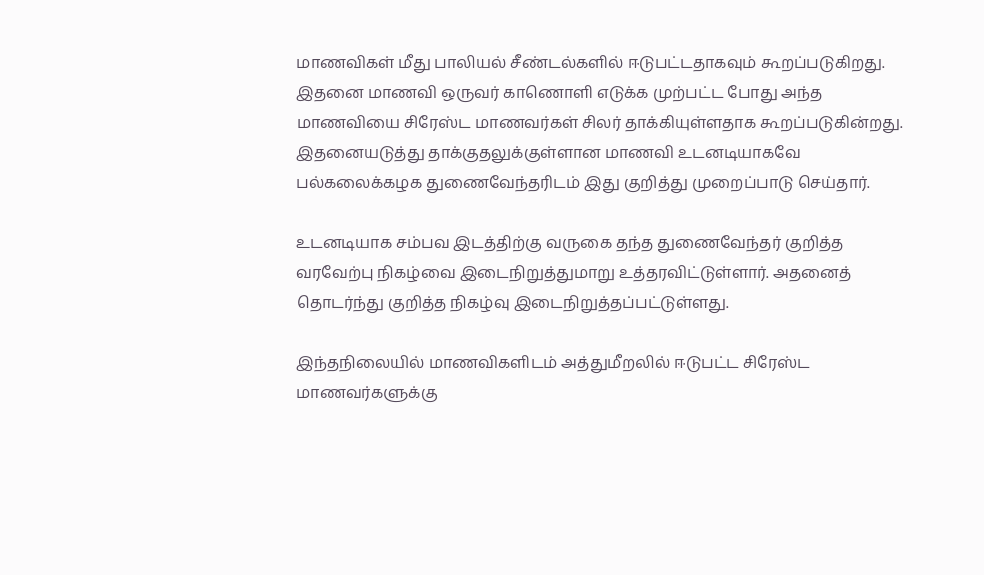மாணவிகள் மீது பாலியல் சீண்டல்களில் ஈடுபட்டதாகவும் கூறப்படுகிறது. இதனை மாணவி ஒருவர் காணொளி எடுக்க முற்பட்ட போது அந்த மாணவியை சிரேஸ்ட மாணவர்கள் சிலர் தாக்கியுள்ளதாக கூறப்படுகின்றது. இதனையடுத்து தாக்குதலுக்குள்ளான மாணவி உடனடியாகவே பல்கலைக்கழக துணைவேந்தரிடம் இது குறித்து முறைப்பாடு செய்தார்.

உடனடியாக சம்பவ இடத்திற்கு வருகை தந்த துணைவேந்தர் குறித்த வரவேற்பு நிகழ்வை இடைநிறுத்துமாறு உத்தரவிட்டுள்ளார். அதனைத் தொடர்ந்து குறித்த நிகழ்வு இடைநிறுத்தப்பட்டுள்ளது.

இந்தநிலையில் மாணவிகளிடம் அத்துமீறலில் ஈடுபட்ட சிரேஸ்ட மாணவர்களுக்கு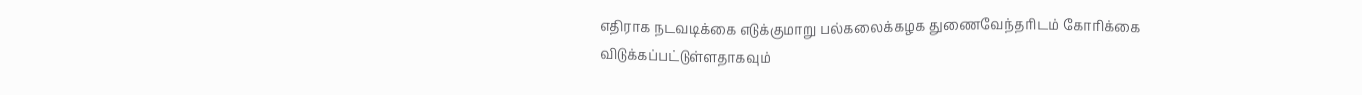எதிராக நடவடிக்கை எடுக்குமாறு பல்கலைக்கழக துணைவேந்தரிடம் கோரிக்கை விடுக்கப்பட்டுள்ளதாகவும்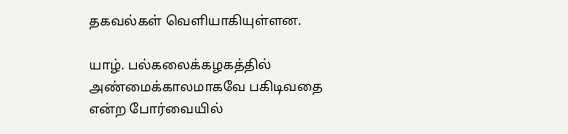தகவல்கள் வெளியாகியுள்ளன.

யாழ். பல்கலைக்கழகத்தில் அண்மைக்காலமாகவே பகிடிவதை என்ற போர்வையில்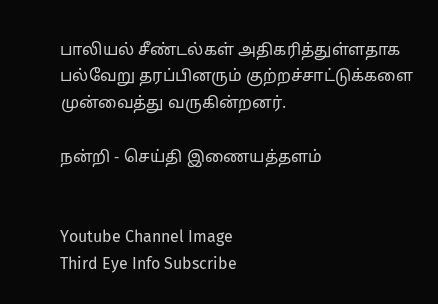பாலியல் சீண்டல்கள் அதிகரித்துள்ளதாக பல்வேறு தரப்பினரும் குற்றச்சாட்டுக்களை முன்வைத்து வருகின்றனர்.

நன்றி - செய்தி இணையத்தளம்


Youtube Channel Image
Third Eye Info Subscribe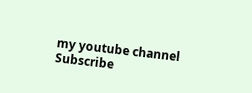my youtube channel
Subscribe